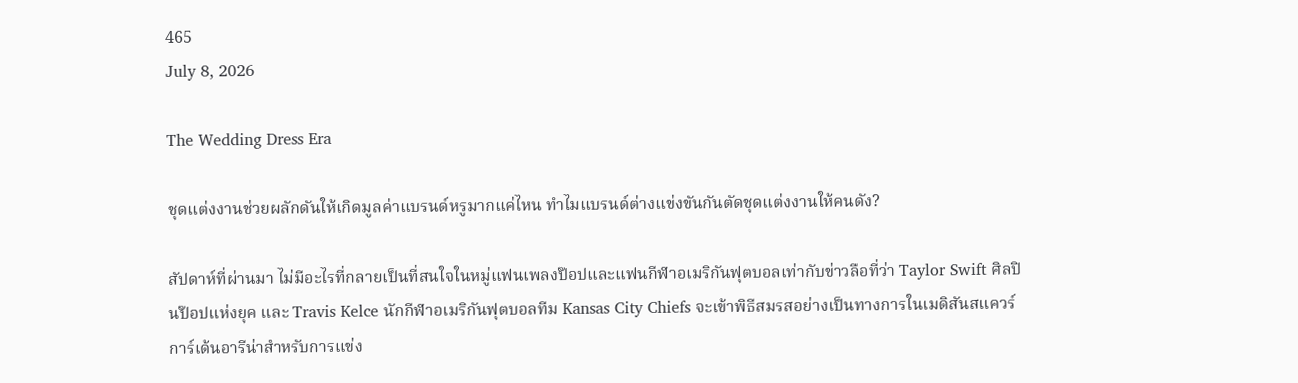465
July 8, 2026

The Wedding Dress Era

ชุดแต่งงานช่วยผลักดันให้เกิดมูลค่าแบรนด์หรูมากแค่ไหน ทำไมแบรนด์ต่างแข่งขันกันตัดชุดแต่งงานให้คนดัง?

สัปดาห์ที่ผ่านมา ไม่มีอะไรที่กลายเป็นที่สนใจในหมู่แฟนเพลงป๊อปและแฟนกีฬาอเมริกันฟุตบอลเท่ากับข่าวลือที่ว่า Taylor Swift ศิลปินป๊อปแห่งยุค และ Travis Kelce นักกีฬาอเมริกันฟุตบอลทีม Kansas City Chiefs จะเข้าพิธีสมรสอย่างเป็นทางการในเมดิสันสแควร์การ์เด้นอารีน่าสำหรับการแข่ง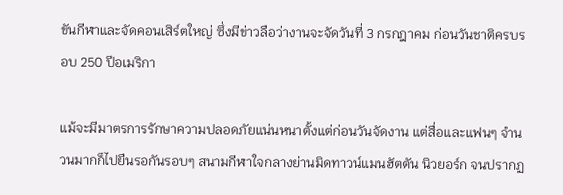ขันกีฬาและจัดคอนเสิร์ตใหญ่ ซึ่งมีข่าวลือว่างานจะจัดวันที่ 3 กรกฎาคม ก่อนวันชาติครบรอบ 250 ปีอเมริกา

แม้จะมีมาตรการรักษาความปลอดภัยแน่นหนาตั้งแต่ก่อนวันจัดงาน แต่สื่อและแฟนๆ จำนวนมากก็ไปยืนรอกันรอบๆ สนามกีฬาใจกลางย่านมิดทาวน์แมนฮัตตัน นิวยอร์ก จนปรากฏ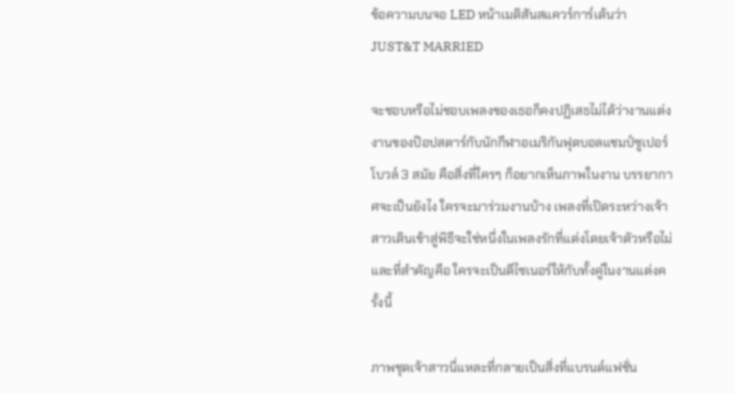ข้อความบนจอ LED หน้าเมดิสันสแควร์การ์เด้นว่า JUST&T MARRIED

จะชอบหรือไม่ชอบเพลงของเธอก็คงปฏิเสธไม่ได้ว่างานแต่งงานของป๊อปสตาร์กับนักกีฬาอเมริกันฟุตบอลแชมป์ซูเปอร์โบวล์ 3 สมัย คือสิ่งที่ใครๆ ก็อยากเห็นภาพในงาน บรรยากาศจะเป็นยังไง ใครจะมาร่วมงานบ้าง เพลงที่เปิดระหว่างเจ้าสาวเดินเข้าสู่พิธีจะใช่หนึ่งในเพลงรักที่แต่งโดยเจ้าตัวหรือไม่ และที่สำคัญคือ ใครจะเป็นดีไซเนอร์ให้กับทั้งคู่ในงานแต่งครั้งนี้

ภาพชุดเจ้าสาวนี่แหละที่กลายเป็นสิ่งที่แบรนด์แฟชั่น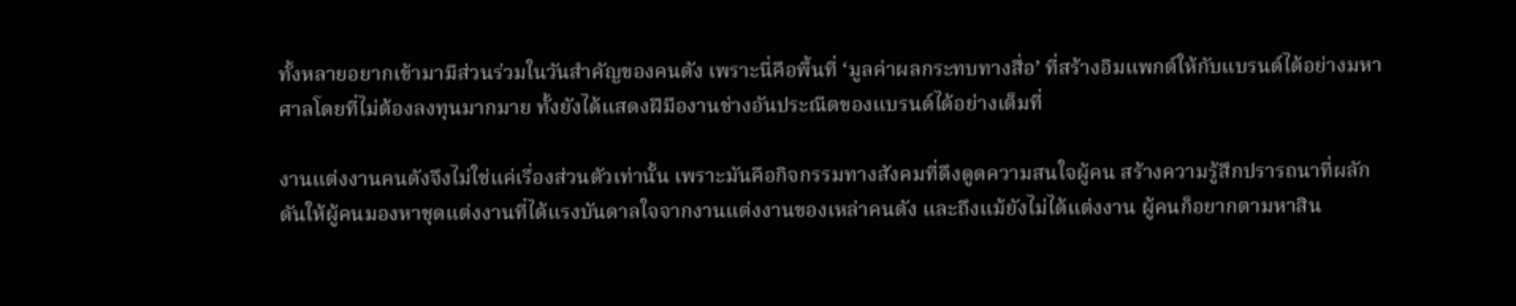ทั้งหลายอยากเข้ามามีส่วนร่วมในวันสำคัญของคนดัง เพราะนี่คือพื้นที่ ‘มูลค่าผลกระทบทางสื่อ’ ที่สร้างอิมแพกต์ให้กับแบรนด์ได้อย่างมหาศาลโดยที่ไม่ต้องลงทุนมากมาย ทั้งยังได้แสดงฝีมืองานช่างอันประณีตของแบรนด์ได้อย่างเต็มที่

งานแต่งงานคนดังจึงไม่ใช่แค่เรื่องส่วนตัวเท่านั้น เพราะมันคือกิจกรรมทางสังคมที่ดึงดูดความสนใจผู้คน สร้างความรู้สึกปรารถนาที่ผลักดันให้ผู้คนมองหาชุดแต่งงานที่ได้แรงบันดาลใจจากงานแต่งงานของเหล่าคนดัง และถึงแม้ยังไม่ได้แต่งงาน ผู้คนก็อยากตามหาสิน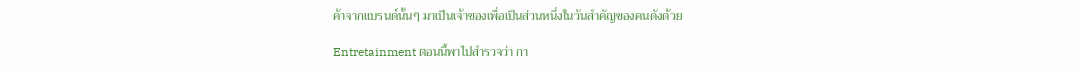ค้าจากแบรนด์นั้นๆ มาเป็นเจ้าของเพื่อเป็นส่วนหนึ่งในวันสำคัญของคนดังด้วย

Entretainment ตอนนี้พาไปสำรวจว่า กา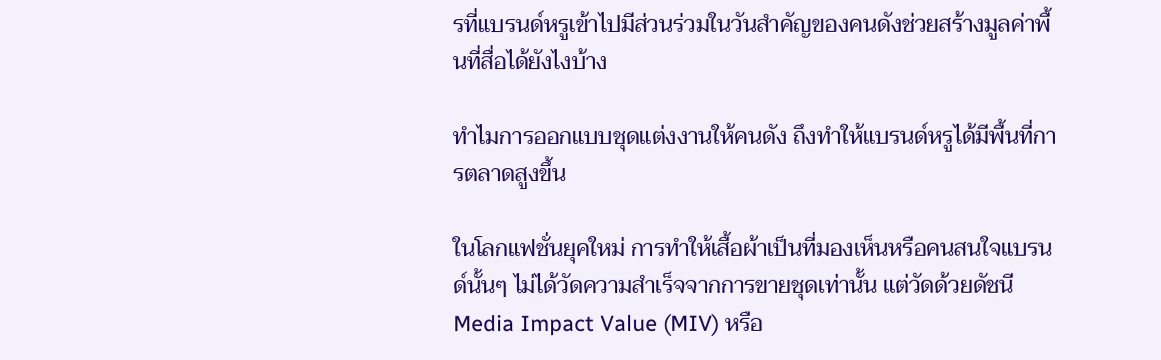รที่แบรนด์หรูเข้าไปมีส่วนร่วมในวันสำคัญของคนดังช่วยสร้างมูลค่าพื้นที่สื่อได้ยังไงบ้าง

ทำไมการออกแบบชุดแต่งงานให้คนดัง ถึงทำให้แบรนด์หรูได้มีพื้นที่การตลาดสูงขึ้น

ในโลกแฟชั่นยุคใหม่ การทำให้เสื้อผ้าเป็นที่มองเห็นหรือคนสนใจแบรนด์นั้นๆ ไม่ได้วัดความสำเร็จจากการขายชุดเท่านั้น แต่วัดด้วยดัชนี Media Impact Value (MIV) หรือ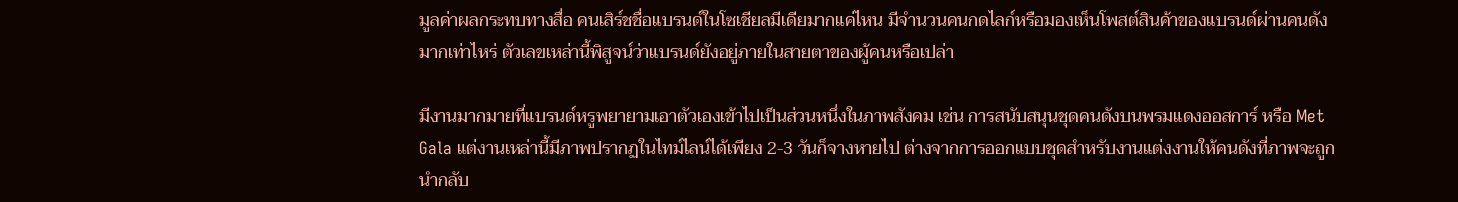มูลค่าผลกระทบทางสื่อ คนเสิร์ชชื่อแบรนด์ในโซเชียลมีเดียมากแค่ไหน มีจำนวนคนกดไลก์หรือมองเห็นโพสต์สินค้าของแบรนด์ผ่านคนดังมากเท่าไหร่ ตัวเลขเหล่านี้พิสูจน์ว่าแบรนด์ยังอยู่ภายในสายตาของผู้คนหรือเปล่า

มีงานมากมายที่แบรนด์หรูพยายามเอาตัวเองเข้าไปเป็นส่วนหนึ่งในภาพสังคม เช่น การสนับสนุนชุดคนดังบนพรมแดงออสการ์ หรือ Met Gala แต่งานเหล่านี้มีภาพปรากฏในไทม์ไลน์ได้เพียง 2-3 วันก็จางหายไป ต่างจากการออกแบบชุดสำหรับงานแต่งงานให้คนดังที่ภาพจะถูกนำกลับ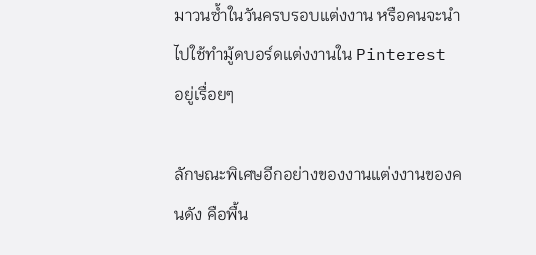มาวนซ้ำในวันครบรอบแต่งงาน หรือคนจะนำไปใช้ทำมู้ดบอร์ดแต่งงานใน Pinterest อยู่เรื่อยๆ

ลักษณะพิเศษอีกอย่างของงานแต่งงานของคนดัง คือพื้น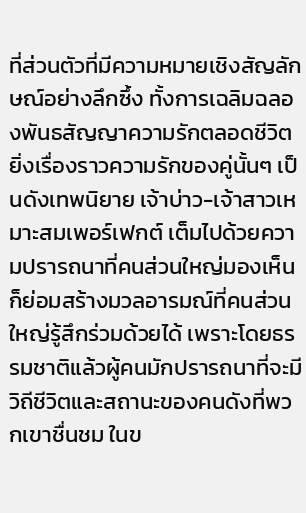ที่ส่วนตัวที่มีความหมายเชิงสัญลักษณ์อย่างลึกซึ้ง ทั้งการเฉลิมฉลองพันธสัญญาความรักตลอดชีวิต ยิ่งเรื่องราวความรักของคู่นั้นๆ เป็นดังเทพนิยาย เจ้าบ่าว-เจ้าสาวเหมาะสมเพอร์เฟกต์ เต็มไปด้วยความปรารถนาที่คนส่วนใหญ่มองเห็น ก็ย่อมสร้างมวลอารมณ์ที่คนส่วนใหญ่รู้สึกร่วมด้วยได้ เพราะโดยธรรมชาติแล้วผู้คนมักปรารถนาที่จะมีวิถีชีวิตและสถานะของคนดังที่พวกเขาชื่นชม ในข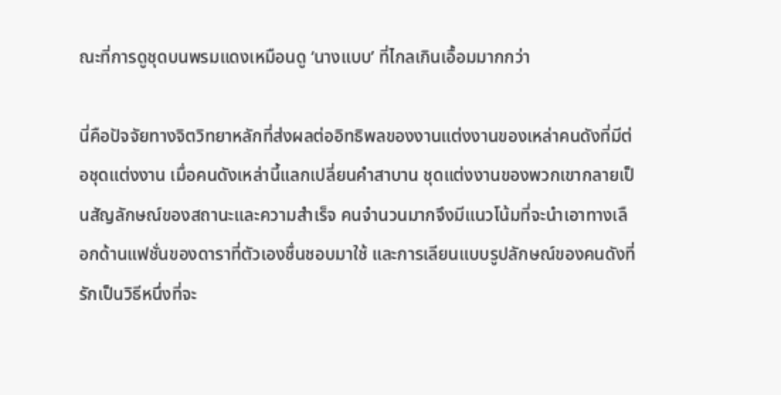ณะที่การดูชุดบนพรมแดงเหมือนดู ‘นางแบบ’ ที่ไกลเกินเอื้อมมากกว่า

นี่คือปัจจัยทางจิตวิทยาหลักที่ส่งผลต่ออิทธิพลของงานแต่งงานของเหล่าคนดังที่มีต่อชุดแต่งงาน เมื่อคนดังเหล่านี้แลกเปลี่ยนคำสาบาน ชุดแต่งงานของพวกเขากลายเป็นสัญลักษณ์ของสถานะและความสำเร็จ คนจำนวนมากจึงมีแนวโน้มที่จะนำเอาทางเลือกด้านแฟชั่นของดาราที่ตัวเองชื่นชอบมาใช้ และการเลียนแบบรูปลักษณ์ของคนดังที่รักเป็นวิธีหนึ่งที่จะ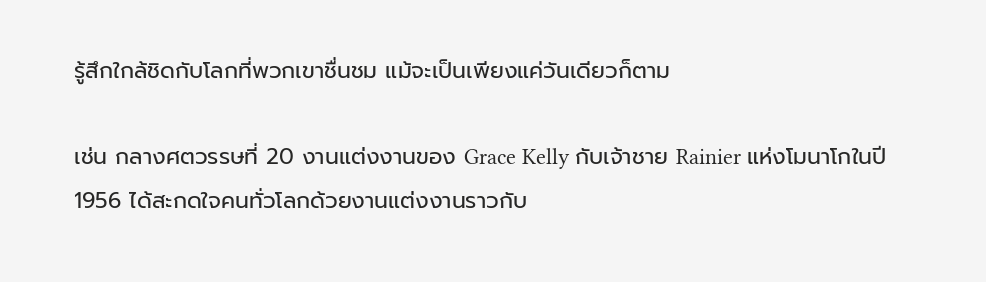รู้สึกใกล้ชิดกับโลกที่พวกเขาชื่นชม แม้จะเป็นเพียงแค่วันเดียวก็ตาม

เช่น กลางศตวรรษที่ 20 งานแต่งงานของ Grace Kelly กับเจ้าชาย Rainier แห่งโมนาโกในปี 1956 ได้สะกดใจคนทั่วโลกด้วยงานแต่งงานราวกับ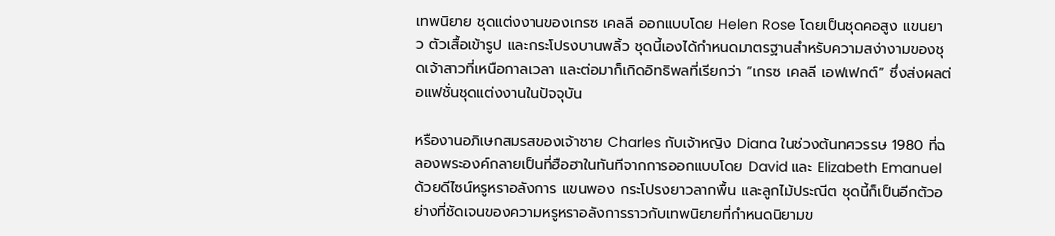เทพนิยาย ชุดแต่งงานของเกรซ เคลลี ออกแบบโดย Helen Rose โดยเป็นชุดคอสูง แขนยาว ตัวเสื้อเข้ารูป และกระโปรงบานพลิ้ว ชุดนี้เองได้กำหนดมาตรฐานสำหรับความสง่างามของชุดเจ้าสาวที่เหนือกาลเวลา และต่อมาก็เกิดอิทธิพลที่เรียกว่า “เกรซ เคลลี เอฟเฟกต์” ซึ่งส่งผลต่อแฟชั่นชุดแต่งงานในปัจจุบัน

หรืองานอภิเษกสมรสของเจ้าชาย Charles กับเจ้าหญิง Diana ในช่วงต้นทศวรรษ 1980 ที่ฉลองพระองค์กลายเป็นที่ฮือฮาในทันทีจากการออกแบบโดย David และ Elizabeth Emanuel ด้วยดีไซน์หรูหราอลังการ แขนพอง กระโปรงยาวลากพื้น และลูกไม้ประณีต ชุดนี้ก็เป็นอีกตัวอย่างที่ชัดเจนของความหรูหราอลังการราวกับเทพนิยายที่กำหนดนิยามข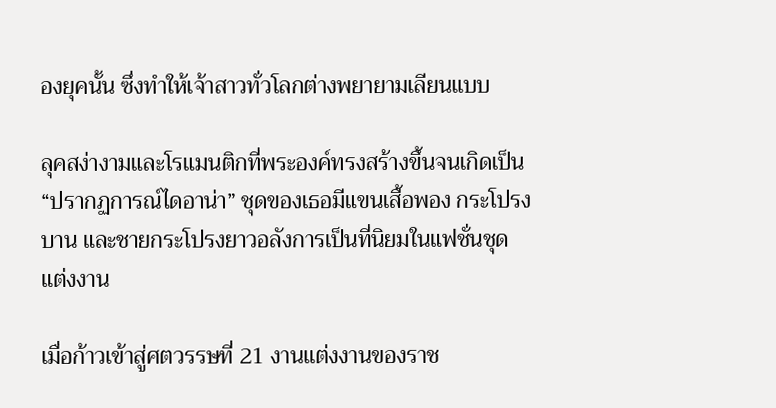องยุคนั้น ซึ่งทำให้เจ้าสาวทั่วโลกต่างพยายามเลียนแบบ

ลุคสง่างามและโรแมนติกที่พระองค์ทรงสร้างขึ้นจนเกิดเป็น “ปรากฏการณ์ไดอาน่า” ชุดของเธอมีแขนเสื้อพอง กระโปรงบาน และชายกระโปรงยาวอลังการเป็นที่นิยมในแฟชั่นชุดแต่งงาน

เมื่อก้าวเข้าสู่ศตวรรษที่ 21 งานแต่งงานของราช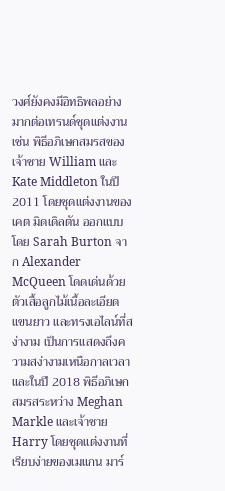วงศ์ยังคงมีอิทธิพลอย่างมากต่อเทรนด์ชุดแต่งงาน เช่น พิธีอภิเษกสมรสของเจ้าชาย William และ Kate Middleton ในปี 2011 โดยชุดแต่งงานของเคต มิดเดิลตัน ออกแบบโดย Sarah Burton จาก Alexander McQueen โดดเด่นด้วยตัวเสื้อลูกไม้เนื้อละเอียด แขนยาว และทรงเอไลน์ที่สง่างาม เป็นการแสดงถึงความสง่างามเหนือกาลเวลา และในปี 2018 พิธีอภิเษกสมรสระหว่าง Meghan Markle และเจ้าชาย Harry โดยชุดแต่งงานที่เรียบง่ายของเมแกน มาร์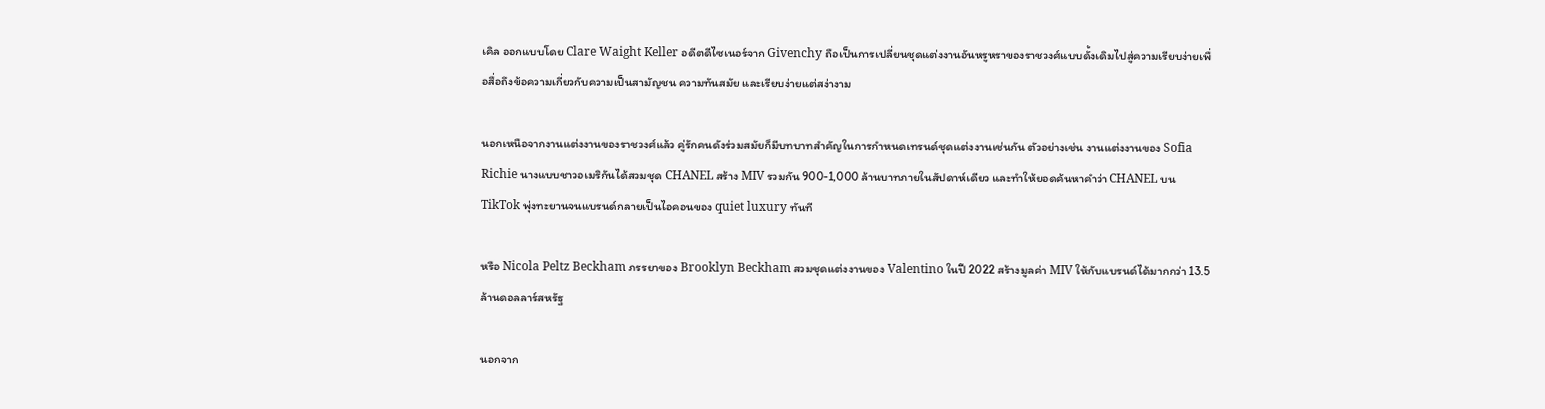เคิล ออกแบบโดย Clare Waight Keller อดีตดีไซเนอร์จาก Givenchy ถือเป็นการเปลี่ยนชุดแต่งงานอันหรูหราของราชวงศ์แบบดั้งเดิมไปสู่ความเรียบง่ายเพื่อสื่อถึงข้อความเกี่ยวกับความเป็นสามัญชน ความทันสมัย และเรียบง่ายแต่สง่างาม

นอกเหนือจากงานแต่งงานของราชวงศ์แล้ว คู่รักคนดังร่วมสมัยก็มีบทบาทสำคัญในการกำหนดเทรนด์ชุดแต่งงานเช่นกัน ตัวอย่างเช่น งานแต่งงานของ Sofia Richie นางแบบชาวอเมริกันได้สวมชุด CHANEL สร้าง MIV รวมกัน 900-1,000 ล้านบาทภายในสัปดาห์เดียว และทำให้ยอดค้นหาคำว่า CHANEL บน TikTok พุ่งทะยานจนแบรนด์กลายเป็นไอคอนของ quiet luxury ทันที

หรือ Nicola Peltz Beckham ภรรยาของ Brooklyn Beckham สวมชุดแต่งงานของ Valentino ในปี 2022 สร้างมูลค่า MIV ให้กับแบรนด์ได้มากกว่า 13.5 ล้านดอลลาร์สหรัฐ

นอกจาก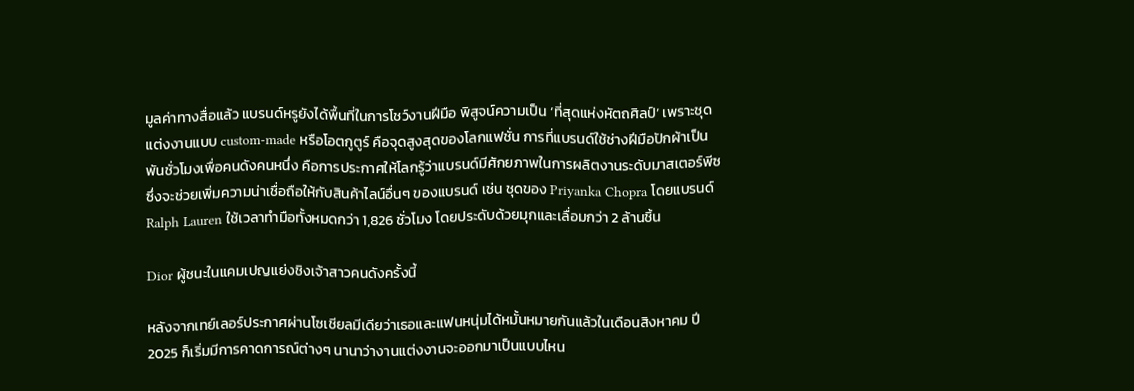มูลค่าทางสื่อแล้ว แบรนด์หรูยังได้พื้นที่ในการโชว์งานฝีมือ พิสูจน์ความเป็น ‘ที่สุดแห่งหัตถศิลป์’ เพราะชุดแต่งงานแบบ custom-made หรือโอตกูตูร์ คือจุดสูงสุดของโลกแฟชั่น การที่แบรนด์ใช้ช่างฝีมือปักผ้าเป็นพันชั่วโมงเพื่อคนดังคนหนึ่ง คือการประกาศให้โลกรู้ว่าแบรนด์มีศักยภาพในการผลิตงานระดับมาสเตอร์พีซ ซึ่งจะช่วยเพิ่มความน่าเชื่อถือให้กับสินค้าไลน์อื่นๆ ของแบรนด์ เช่น ชุดของ Priyanka Chopra โดยแบรนด์ Ralph Lauren ใช้เวลาทำมือทั้งหมดกว่า 1,826 ชั่วโมง โดยประดับด้วยมุกและเลื่อมกว่า 2 ล้านชิ้น

Dior ผู้ชนะในแคมเปญแย่งชิงเจ้าสาวคนดังครั้งนี้

หลังจากเทย์เลอร์ประกาศผ่านโซเชียลมีเดียว่าเธอและแฟนหนุ่มได้หมั้นหมายกันแล้วในเดือนสิงหาคม ปี 2025 ก็เริ่มมีการคาดการณ์ต่างๆ นานาว่างานแต่งงานจะออกมาเป็นแบบไหน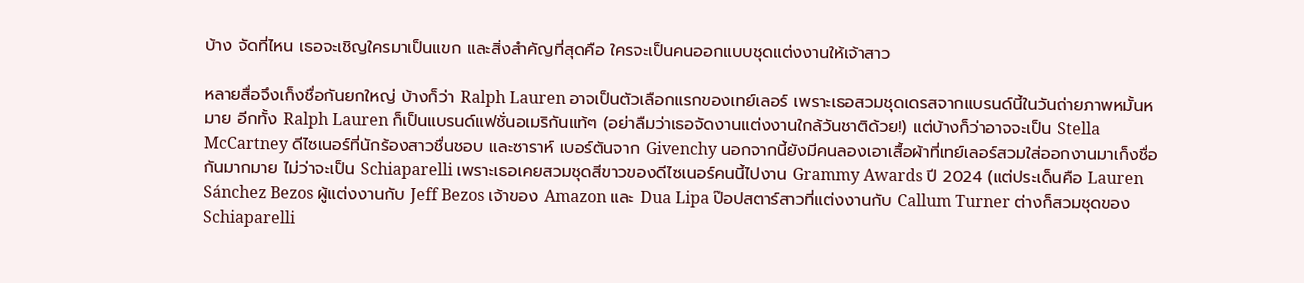บ้าง จัดที่ไหน เธอจะเชิญใครมาเป็นแขก และสิ่งสำคัญที่สุดคือ ใครจะเป็นคนออกแบบชุดแต่งงานให้เจ้าสาว

หลายสื่อจึงเก็งชื่อกันยกใหญ่ บ้างก็ว่า Ralph Lauren อาจเป็นตัวเลือกแรกของเทย์เลอร์ เพราะเธอสวมชุดเดรสจากแบรนด์นี้ในวันถ่ายภาพหมั้นหมาย อีกทั้ง Ralph Lauren ก็เป็นแบรนด์แฟชั่นอเมริกันแท้ๆ (อย่าลืมว่าเธอจัดงานแต่งงานใกล้วันชาติด้วย!) แต่บ้างก็ว่าอาจจะเป็น Stella McCartney ดีไซเนอร์ที่นักร้องสาวชื่นชอบ และซาราห์ เบอร์ตันจาก Givenchy นอกจากนี้ยังมีคนลองเอาเสื้อผ้าที่เทย์เลอร์สวมใส่ออกงานมาเก็งชื่อกันมากมาย ไม่ว่าจะเป็น Schiaparelli เพราะเธอเคยสวมชุดสีขาวของดีไซเนอร์คนนี้ไปงาน Grammy Awards ปี 2024 (แต่ประเด็นคือ Lauren Sánchez Bezos ผู้แต่งงานกับ Jeff Bezos เจ้าของ Amazon และ Dua Lipa ป๊อปสตาร์สาวที่แต่งงานกับ Callum Turner ต่างก็สวมชุดของ Schiaparelli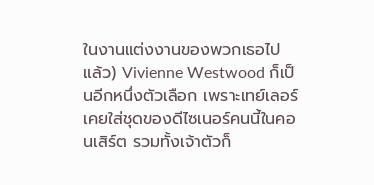ในงานแต่งงานของพวกเธอไปแล้ว) Vivienne Westwood ก็เป็นอีกหนึ่งตัวเลือก เพราะเทย์เลอร์เคยใส่ชุดของดีไซเนอร์คนนี้ในคอนเสิร์ต รวมทั้งเจ้าตัวก็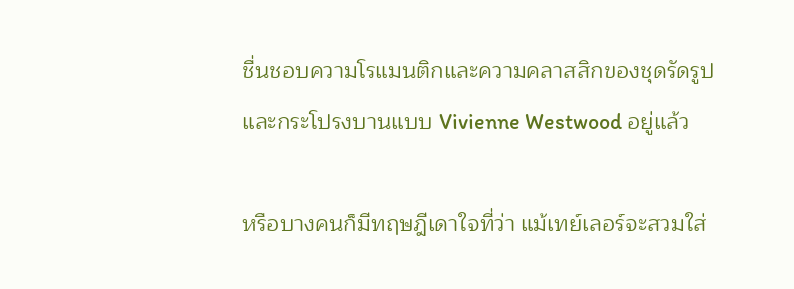ชื่นชอบความโรแมนติกและความคลาสสิกของชุดรัดรูปและกระโปรงบานแบบ Vivienne Westwood อยู่แล้ว

หรือบางคนก็มีทฤษฎีเดาใจที่ว่า แม้เทย์เลอร์จะสวมใส่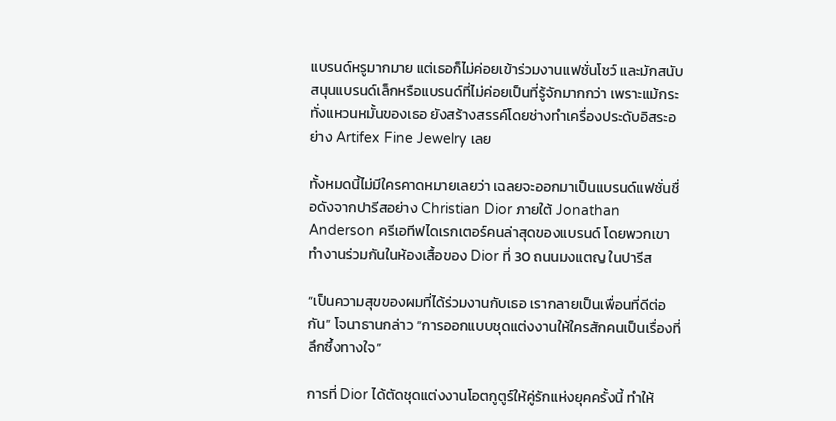แบรนด์หรูมากมาย แต่เธอก็ไม่ค่อยเข้าร่วมงานแฟชั่นโชว์ และมักสนับสนุนแบรนด์เล็กหรือแบรนด์ที่ไม่ค่อยเป็นที่รู้จักมากกว่า เพราะแม้กระทั่งแหวนหมั้นของเธอ ยังสร้างสรรค์โดยช่างทำเครื่องประดับอิสระอย่าง Artifex Fine Jewelry เลย

ทั้งหมดนี้ไม่มีใครคาดหมายเลยว่า เฉลยจะออกมาเป็นแบรนด์แฟชั่นชื่อดังจากปารีสอย่าง Christian Dior ภายใต้ Jonathan Anderson ครีเอทีฟไดเรกเตอร์คนล่าสุดของแบรนด์ โดยพวกเขาทำงานร่วมกันในห้องเสื้อของ Dior ที่ 30 ถนนมงแตญ ในปารีส

“เป็นความสุขของผมที่ได้ร่วมงานกับเธอ เรากลายเป็นเพื่อนที่ดีต่อกัน” โจนาธานกล่าว “การออกแบบชุดแต่งงานให้ใครสักคนเป็นเรื่องที่ลึกซึ้งทางใจ”

การที่ Dior ได้ตัดชุดแต่งงานโอตกูตูร์ให้คู่รักแห่งยุคครั้งนี้ ทำให้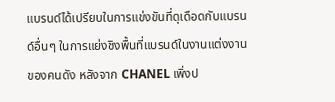แบรนด์ได้เปรียบในการแข่งขันที่ดุเดือดกับแบรนด์อื่นๆ ในการแย่งชิงพื้นที่แบรนด์ในงานแต่งงานของคนดัง หลังจาก CHANEL เพิ่งป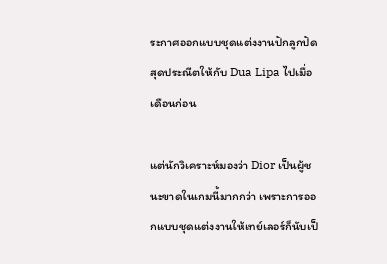ระกาศออกแบบชุดแต่งงานปักลูกปัดสุดประณีตให้กับ Dua Lipa ไปเมื่อเดือนก่อน

แต่นักวิเคราะห์มองว่า Dior เป็นผู้ชนะขาดในเกมนี้มากกว่า เพราะการออกแบบชุดแต่งงานให้เทย์เลอร์ก็นับเป็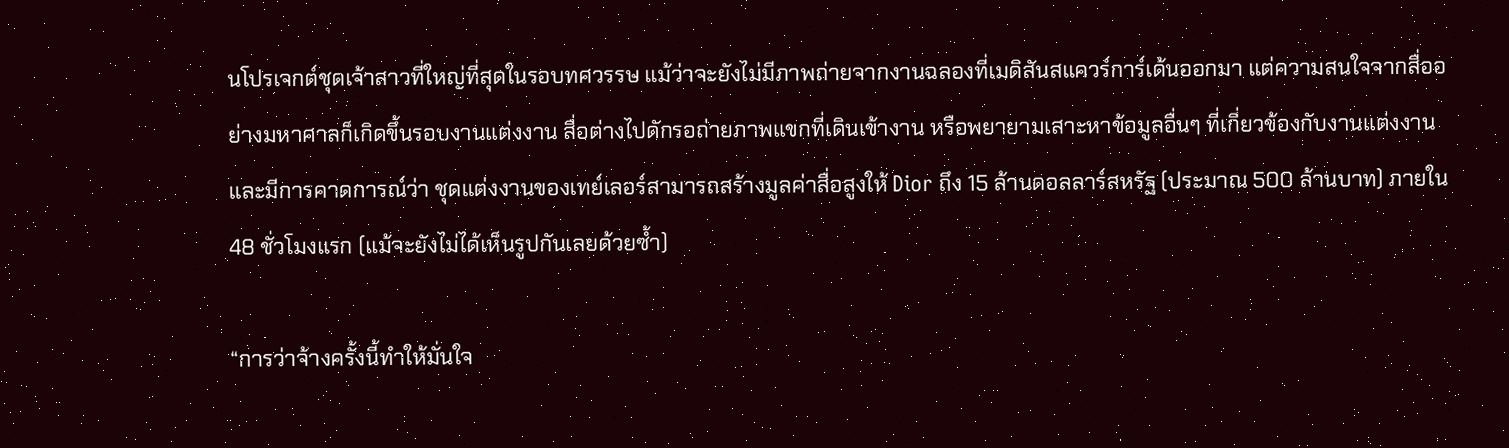นโปรเจกต์ชุดเจ้าสาวที่ใหญ่ที่สุดในรอบทศวรรษ แม้ว่าจะยังไม่มีภาพถ่ายจากงานฉลองที่เมดิสันสแควร์การ์เด้นออกมา แต่ความสนใจจากสื่ออย่างมหาศาลก็เกิดขึ้นรอบงานแต่งงาน สื่อต่างไปดักรอถ่ายภาพแขกที่เดินเข้างาน หรือพยายามเสาะหาข้อมูลอื่นๆ ที่เกี่ยวข้องกับงานแต่งงาน และมีการคาดการณ์ว่า ชุดแต่งงานของเทย์เลอร์สามารถสร้างมูลค่าสื่อสูงให้ Dior ถึง 15 ล้านดอลลาร์สหรัฐ (ประมาณ 500 ล้านบาท) ภายใน 48 ชั่วโมงแรก (แม้จะยังไม่ได้เห็นรูปกันเลยด้วยซ้ำ)

“การว่าจ้างครั้งนี้ทำให้มั่นใจ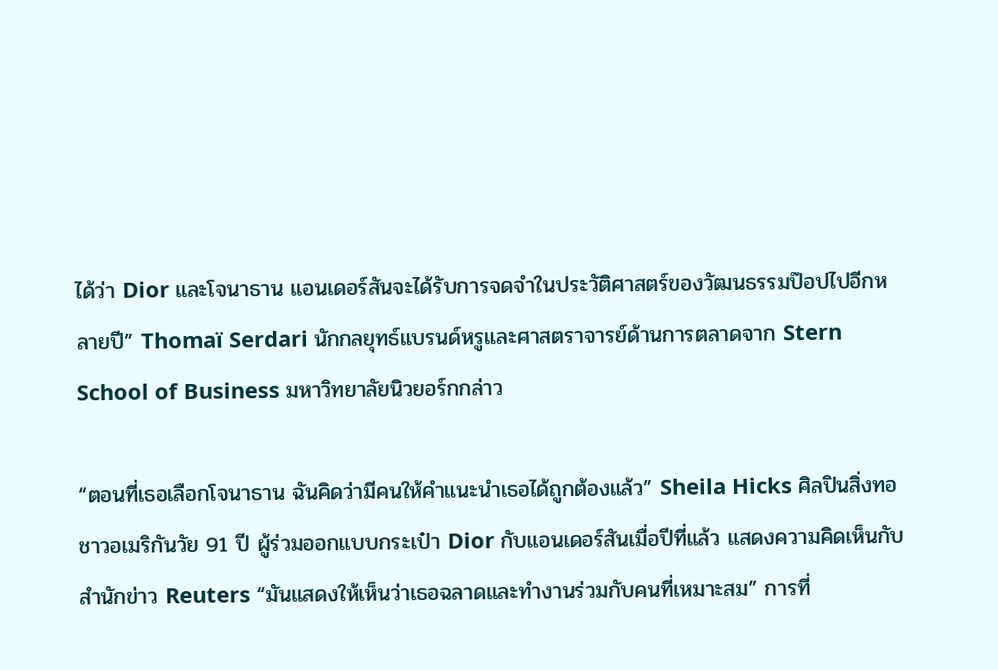ได้ว่า Dior และโจนาธาน แอนเดอร์สันจะได้รับการจดจำในประวัติศาสตร์ของวัฒนธรรมป๊อปไปอีกหลายปี” Thomaï Serdari นักกลยุทธ์แบรนด์หรูและศาสตราจารย์ด้านการตลาดจาก Stern School of Business มหาวิทยาลัยนิวยอร์กกล่าว

“ตอนที่เธอเลือกโจนาธาน ฉันคิดว่ามีคนให้คำแนะนำเธอได้ถูกต้องแล้ว” Sheila Hicks ศิลปินสิ่งทอชาวอเมริกันวัย 91 ปี ผู้ร่วมออกแบบกระเป๋า Dior กับแอนเดอร์สันเมื่อปีที่แล้ว แสดงความคิดเห็นกับสำนักข่าว Reuters “มันแสดงให้เห็นว่าเธอฉลาดและทำงานร่วมกับคนที่เหมาะสม” การที่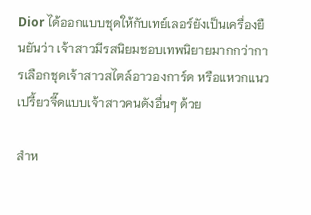Dior ได้ออกแบบชุดให้กับเทย์เลอร์ยังเป็นเครื่องยืนยันว่า เจ้าสาวมีรสนิยมชอบเทพนิยายมากกว่าการเลือกชุดเจ้าสาวสไตล์อาวองการ์ด หรือแหวกแนวเปรี้ยวจี๊ดแบบเจ้าสาวคนดังอื่นๆ ด้วย

สำห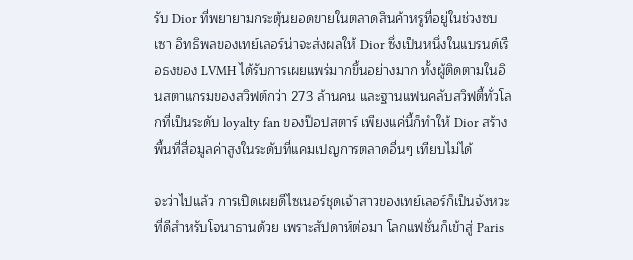รับ Dior ที่พยายามกระตุ้นยอดขายในตลาดสินค้าหรูที่อยู่ในช่วงซบเซา อิทธิพลของเทย์เลอร์น่าจะส่งผลให้ Dior ซึ่งเป็นหนึ่งในแบรนด์เรือธงของ LVMH ได้รับการเผยแพร่มากขึ้นอย่างมาก ทั้งผู้ติดตามในอินสตาแกรมของสวิฟต์กว่า 273 ล้านคน และฐานแฟนคลับสวิฟตี้ทั่วโลกที่เป็นระดับ loyalty fan ของป๊อปสตาร์ เพียงแค่นี้ก็ทำให้ Dior สร้างพื้นที่สื่อมูลค่าสูงในระดับที่แคมเปญการตลาดอื่นๆ เทียบไม่ได้

จะว่าไปแล้ว การเปิดเผยดีไซเนอร์ชุดเจ้าสาวของเทย์เลอร์ก็เป็นจังหวะที่ดีสำหรับโจนาธานด้วย เพราะสัปดาห์ต่อมา โลกแฟชั่นก็เข้าสู่ Paris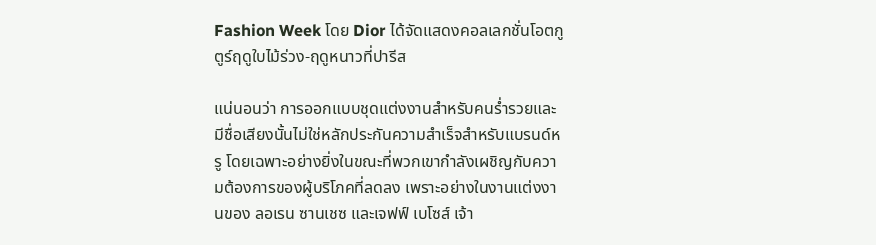Fashion Week โดย Dior ได้จัดแสดงคอลเลกชั่นโอตกูตูร์ฤดูใบไม้ร่วง-ฤดูหนาวที่ปารีส

แน่นอนว่า การออกแบบชุดแต่งงานสำหรับคนร่ำรวยและมีชื่อเสียงนั้นไม่ใช่หลักประกันความสำเร็จสำหรับแบรนด์หรู โดยเฉพาะอย่างยิ่งในขณะที่พวกเขากำลังเผชิญกับความต้องการของผู้บริโภคที่ลดลง เพราะอย่างในงานแต่งงานของ ลอเรน ซานเชซ และเจฟฟ์ เบโซส์ เจ้า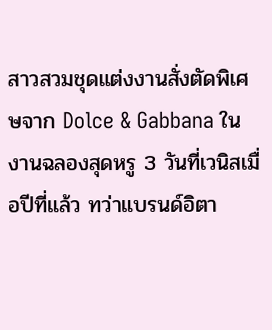สาวสวมชุดแต่งงานสั่งตัดพิเศษจาก Dolce & Gabbana ในงานฉลองสุดหรู 3 วันที่เวนิสเมื่อปีที่แล้ว ทว่าแบรนด์อิตา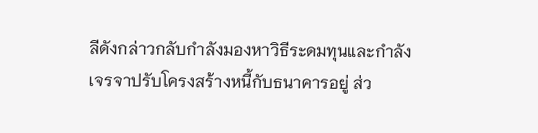ลีดังกล่าวกลับกำลังมองหาวิธีระดมทุนและกำลังเจรจาปรับโครงสร้างหนี้กับธนาคารอยู่ ส่ว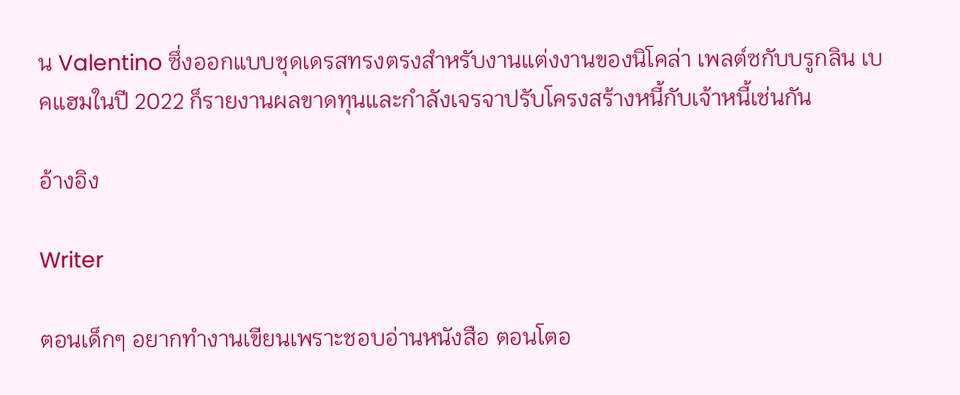น Valentino ซึ่งออกแบบชุดเดรสทรงตรงสำหรับงานแต่งงานของนิโคล่า เพลต์ซกับบรูกลิน เบคแฮมในปี 2022 ก็รายงานผลขาดทุนและกำลังเจรจาปรับโครงสร้างหนี้กับเจ้าหนี้เช่นกัน

อ้างอิง

Writer

ตอนเด็กๆ อยากทำงานเขียนเพราะชอบอ่านหนังสือ ตอนโตอ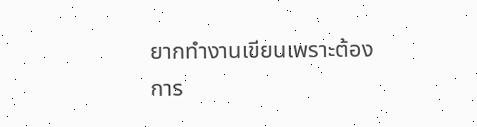ยากทำงานเขียนเพราะต้องการ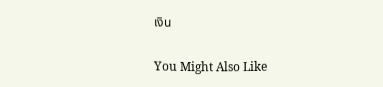เงิน

You Might Also Like